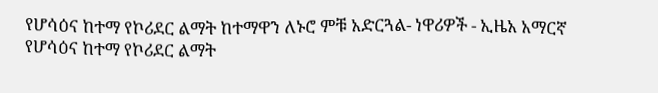የሆሳዕና ከተማ የኮሪደር ልማት ከተማዋን ለኑሮ ምቹ አድርጓል- ነዋሪዎች - ኢዜአ አማርኛ
የሆሳዕና ከተማ የኮሪደር ልማት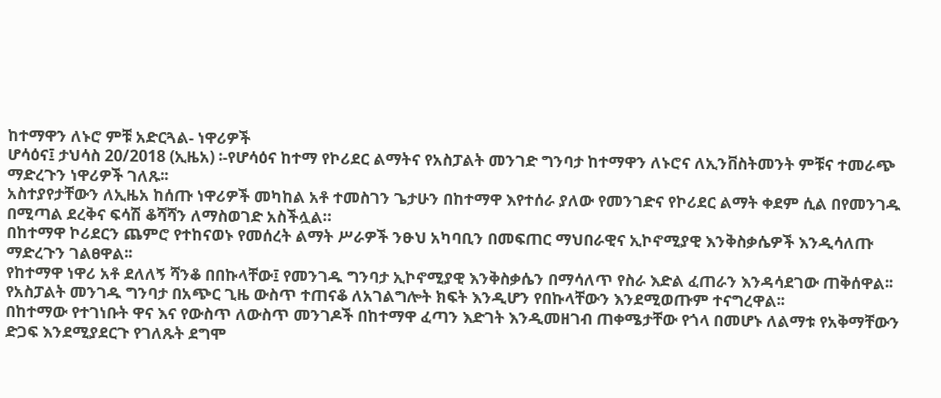ከተማዋን ለኑሮ ምቹ አድርጓል- ነዋሪዎች
ሆሳዕና፤ ታህሳስ 20/2018 (ኢዜአ) ፡-የሆሳዕና ከተማ የኮሪደር ልማትና የአስፓልት መንገድ ግንባታ ከተማዋን ለኑሮና ለኢንቨስትመንት ምቹና ተመራጭ ማድረጉን ነዋሪዎች ገለጹ፡፡
አስተያየታቸውን ለኢዜአ ከሰጡ ነዋሪዎች መካከል አቶ ተመስገን ጌታሁን በከተማዋ እየተሰራ ያለው የመንገድና የኮሪደር ልማት ቀደም ሲል በየመንገዱ በሚጣል ደረቅና ፍሳሽ ቆሻሻን ለማስወገድ አስችሏል።
በከተማዋ ኮሪደርን ጨምሮ የተከናወኑ የመሰረት ልማት ሥራዎች ንፁህ አካባቢን በመፍጠር ማህበራዊና ኢኮኖሚያዊ እንቅስቃሴዎች እንዲሳለጡ ማድረጉን ገልፀዋል፡፡
የከተማዋ ነዋሪ አቶ ደለለኝ ሻንቆ በበኩላቸው፤ የመንገዱ ግንባታ ኢኮኖሚያዊ እንቅስቃሴን በማሳለጥ የስራ እድል ፈጠራን እንዳሳደገው ጠቅሰዋል፡፡
የአስፓልት መንገዱ ግንባታ በአጭር ጊዜ ውስጥ ተጠናቆ ለአገልግሎት ክፍት እንዲሆን የበኩላቸውን እንደሚወጡም ተናግረዋል፡፡
በከተማው የተገነቡት ዋና እና የውስጥ ለውስጥ መንገዶች በከተማዋ ፈጣን እድገት እንዲመዘገብ ጠቀሜታቸው የጎላ በመሆኑ ለልማቱ የአቅማቸውን ድጋፍ እንደሚያደርጉ የገለጹት ደግሞ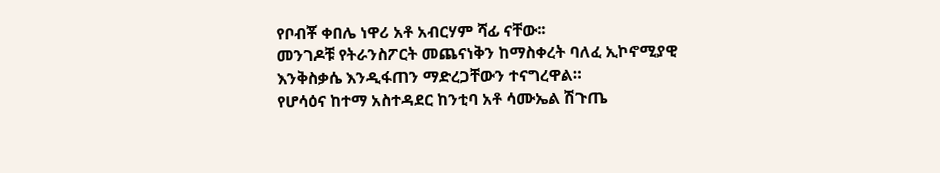የቦብቾ ቀበሌ ነዋሪ አቶ አብርሃም ሻፊ ናቸው፡፡
መንገዶቹ የትራንስፖርት መጨናነቅን ከማስቀረት ባለፈ ኢኮኖሚያዊ እንቅስቃሴ እንዲፋጠን ማድረጋቸውን ተናግረዋል።
የሆሳዕና ከተማ አስተዳደር ከንቲባ አቶ ሳሙኤል ሽጉጤ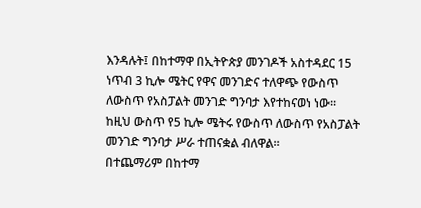እንዳሉት፤ በከተማዋ በኢትዮጵያ መንገዶች አስተዳደር 15 ነጥብ 3 ኪሎ ሜትር የዋና መንገድና ተለዋጭ የውስጥ ለውስጥ የአስፓልት መንገድ ግንባታ እየተከናወነ ነው፡፡
ከዚህ ውስጥ የ5 ኪሎ ሜትሩ የውስጥ ለውስጥ የአስፓልት መንገድ ግንባታ ሥራ ተጠናቋል ብለዋል።
በተጨማሪም በከተማ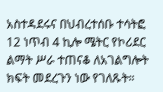አስተዳደሩና በህብረተሰቡ ተሳትፎ 12 ነጥብ 4 ኪሎ ሜትር የኮሪደር ልማት ሥራ ተጠናቆ ለአገልግሎት ክፍት መደረጉን ነው የገለጹት።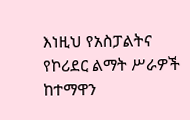እነዚህ የአስፓልትና የኮሪደር ልማት ሥራዎች ከተማዋን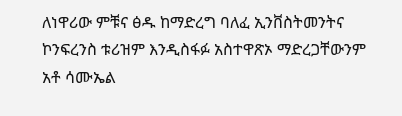ለነዋሪው ምቹና ፅዱ ከማድረግ ባለፈ ኢንቨስትመንትና ኮንፍረንስ ቱሪዝም እንዲስፋፉ አስተዋጽኦ ማድረጋቸውንም አቶ ሳሙኤል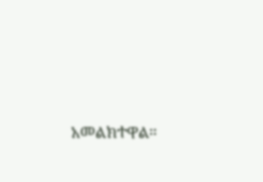አመልክተዋል።